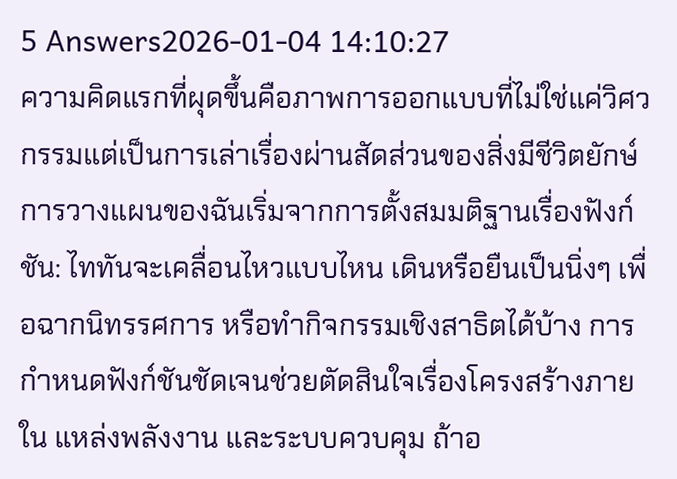5 Answers2026-01-04 14:10:27
ความคิดแรกที่ผุดขึ้นคือภาพการออกแบบที่ไม่ใช่แค่วิศวกรรมแต่เป็นการเล่าเรื่องผ่านสัดส่วนของสิ่งมีชีวิตยักษ์
การวางแผนของฉันเริ่มจากการตั้งสมมติฐานเรื่องฟังก์ชัน: ไททันจะเคลื่อนไหวแบบไหน เดินหรือยืนเป็นนิ่งๆ เพื่อฉากนิทรรศการ หรือทำกิจกรรมเชิงสาธิตได้บ้าง การกำหนดฟังก์ชันชัดเจนช่วยตัดสินใจเรื่องโครงสร้างภายใน แหล่งพลังงาน และระบบควบคุม ถ้าอ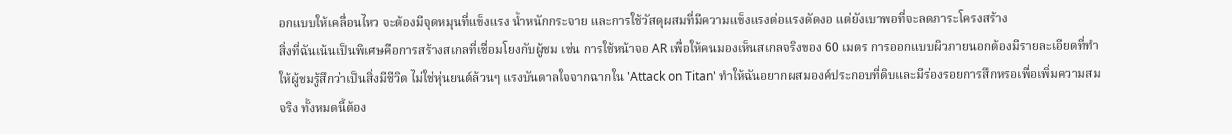อกแบบให้เคลื่อนไหว จะต้องมีจุดหมุนที่แข็งแรง น้ำหนักกระจาย และการใช้วัสดุผสมที่มีความแข็งแรงต่อแรงดัดงอ แต่ยังเบาพอที่จะลดภาระโครงสร้าง
สิ่งที่ฉันเน้นเป็นพิเศษคือการสร้างสเกลที่เชื่อมโยงกับผู้ชม เช่น การใช้หน้าจอ AR เพื่อให้คนมองเห็นสเกลจริงของ 60 เมตร การออกแบบผิวภายนอกต้องมีรายละเอียดที่ทำให้ผู้ชมรู้สึกว่าเป็นสิ่งมีชีวิต ไม่ใช่หุ่นยนต์ล้วนๆ แรงบันดาลใจจากฉากใน 'Attack on Titan' ทำให้ฉันอยากผสมองค์ประกอบที่ดิบและมีร่องรอยการสึกหรอเพื่อเพิ่มความสมจริง ทั้งหมดนี้ต้อง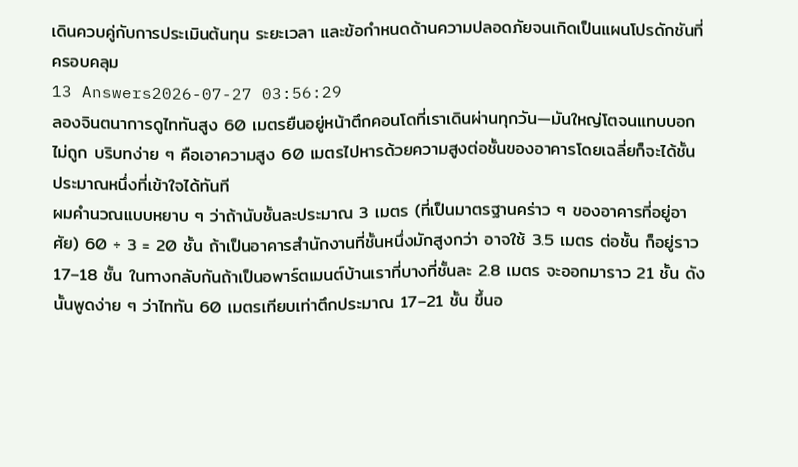เดินควบคู่กับการประเมินต้นทุน ระยะเวลา และข้อกำหนดด้านความปลอดภัยจนเกิดเป็นแผนโปรดักชันที่ครอบคลุม
13 Answers2026-07-27 03:56:29
ลองจินตนาการดูไททันสูง 60 เมตรยืนอยู่หน้าตึกคอนโดที่เราเดินผ่านทุกวัน—มันใหญ่โตจนแทบบอกไม่ถูก บริบทง่าย ๆ คือเอาความสูง 60 เมตรไปหารด้วยความสูงต่อชั้นของอาคารโดยเฉลี่ยก็จะได้ชั้นประมาณหนึ่งที่เข้าใจได้ทันที
ผมคำนวณแบบหยาบ ๆ ว่าถ้านับชั้นละประมาณ 3 เมตร (ที่เป็นมาตรฐานคร่าว ๆ ของอาคารที่อยู่อาศัย) 60 ÷ 3 = 20 ชั้น ถ้าเป็นอาคารสำนักงานที่ชั้นหนึ่งมักสูงกว่า อาจใช้ 3.5 เมตร ต่อชั้น ก็อยู่ราว 17–18 ชั้น ในทางกลับกันถ้าเป็นอพาร์ตเมนต์บ้านเราที่บางที่ชั้นละ 2.8 เมตร จะออกมาราว 21 ชั้น ดังนั้นพูดง่าย ๆ ว่าไททัน 60 เมตรเทียบเท่าตึกประมาณ 17–21 ชั้น ขึ้นอ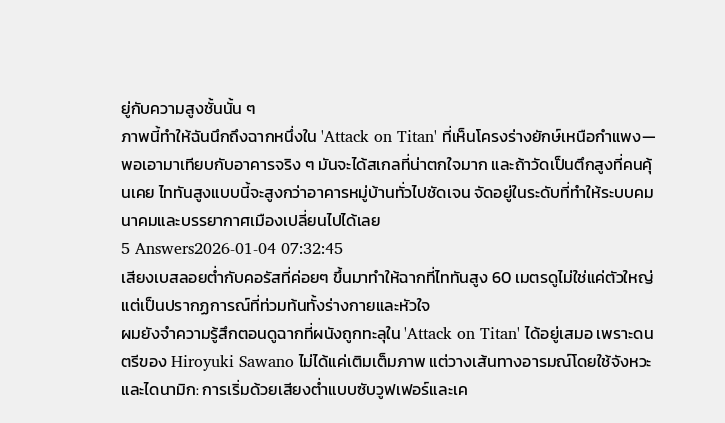ยู่กับความสูงชั้นนั้น ๆ
ภาพนี้ทำให้ฉันนึกถึงฉากหนึ่งใน 'Attack on Titan' ที่เห็นโครงร่างยักษ์เหนือกำแพง—พอเอามาเทียบกับอาคารจริง ๆ มันจะได้สเกลที่น่าตกใจมาก และถ้าวัดเป็นตึกสูงที่คนคุ้นเคย ไททันสูงแบบนี้จะสูงกว่าอาคารหมู่บ้านทั่วไปชัดเจน จัดอยู่ในระดับที่ทำให้ระบบคมนาคมและบรรยากาศเมืองเปลี่ยนไปได้เลย
5 Answers2026-01-04 07:32:45
เสียงเบสลอยต่ำกับคอรัสที่ค่อยๆ ขึ้นมาทำให้ฉากที่ไททันสูง 60 เมตรดูไม่ใช่แค่ตัวใหญ่ แต่เป็นปรากฏการณ์ที่ท่วมท้นทั้งร่างกายและหัวใจ
ผมยังจำความรู้สึกตอนดูฉากที่ผนังถูกทะลุใน 'Attack on Titan' ได้อยู่เสมอ เพราะดนตรีของ Hiroyuki Sawano ไม่ได้แค่เติมเต็มภาพ แต่วางเส้นทางอารมณ์โดยใช้จังหวะและไดนามิก: การเริ่มด้วยเสียงต่ำแบบซับวูฟเฟอร์และเค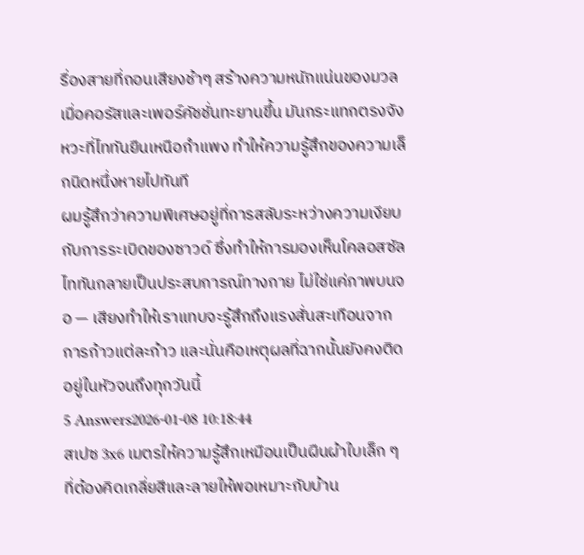รื่องสายที่ถอนเสียงช้าๆ สร้างความหนักแน่นของมวล เมื่อคอรัสและเพอร์คัชชั่นทะยานขึ้น มันกระแทกตรงจังหวะที่ไททันยืนเหนือกำแพง ทำให้ความรู้สึกของความเล็กนิดหนึ่งหายไปทันที
ผมรู้สึกว่าความพิเศษอยู่ที่การสลับระหว่างความเงียบกับการระเบิดของซาวด์ ซึ่งทำให้การมองเห็นโคลอสซัลไททันกลายเป็นประสบการณ์ทางกาย ไม่ใช่แค่ภาพบนจอ — เสียงทำให้เราแทบจะรู้สึกถึงแรงสั่นสะเทือนจากการก้าวแต่ละก้าว และนั่นคือเหตุผลที่ฉากนั้นยังคงติดอยู่ในหัวจนถึงทุกวันนี้
5 Answers2026-01-08 10:18:44
สเปซ 3x6 เมตรให้ความรู้สึกเหมือนเป็นผืนผ้าใบเล็ก ๆ ที่ต้องคิดเกลี่ยสีและลายให้พอเหมาะกับบ้าน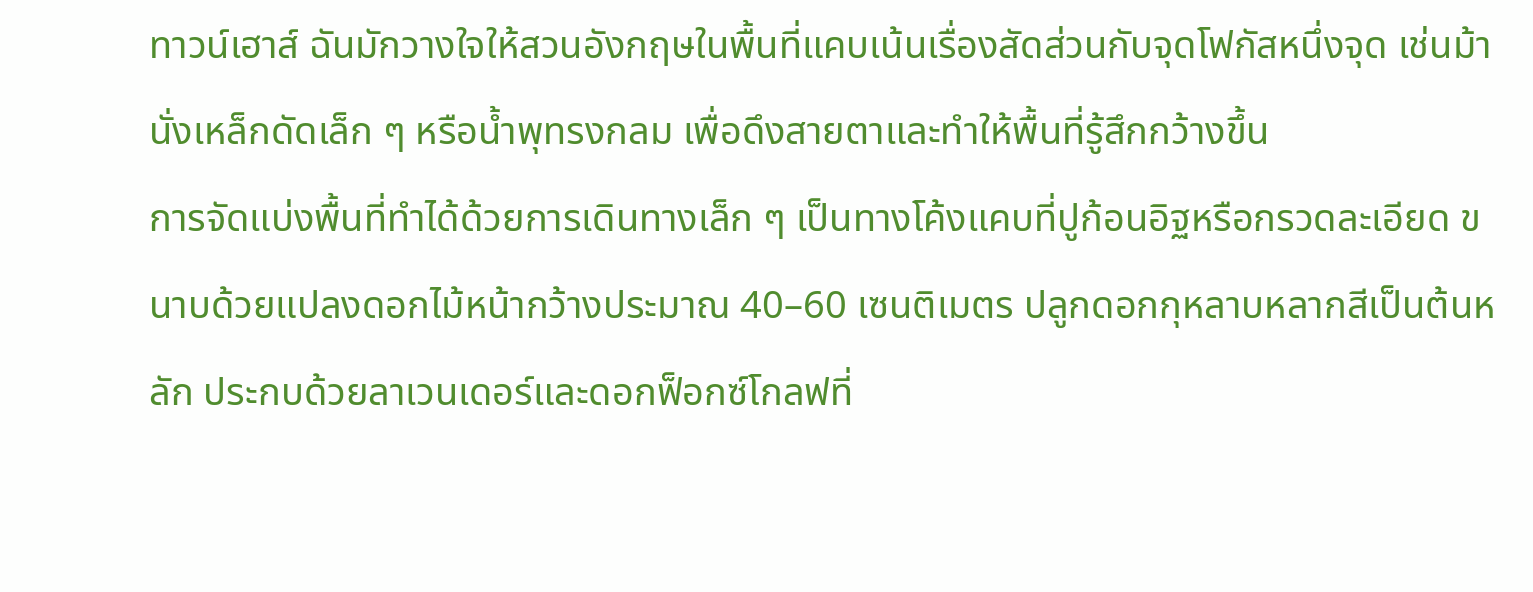ทาวน์เฮาส์ ฉันมักวางใจให้สวนอังกฤษในพื้นที่แคบเน้นเรื่องสัดส่วนกับจุดโฟกัสหนึ่งจุด เช่นม้านั่งเหล็กดัดเล็ก ๆ หรือน้ำพุทรงกลม เพื่อดึงสายตาและทำให้พื้นที่รู้สึกกว้างขึ้น
การจัดแบ่งพื้นที่ทำได้ด้วยการเดินทางเล็ก ๆ เป็นทางโค้งแคบที่ปูก้อนอิฐหรือกรวดละเอียด ขนาบด้วยแปลงดอกไม้หน้ากว้างประมาณ 40–60 เซนติเมตร ปลูกดอกกุหลาบหลากสีเป็นต้นหลัก ประกบด้วยลาเวนเดอร์และดอกฟ็อกซ์โกลฟที่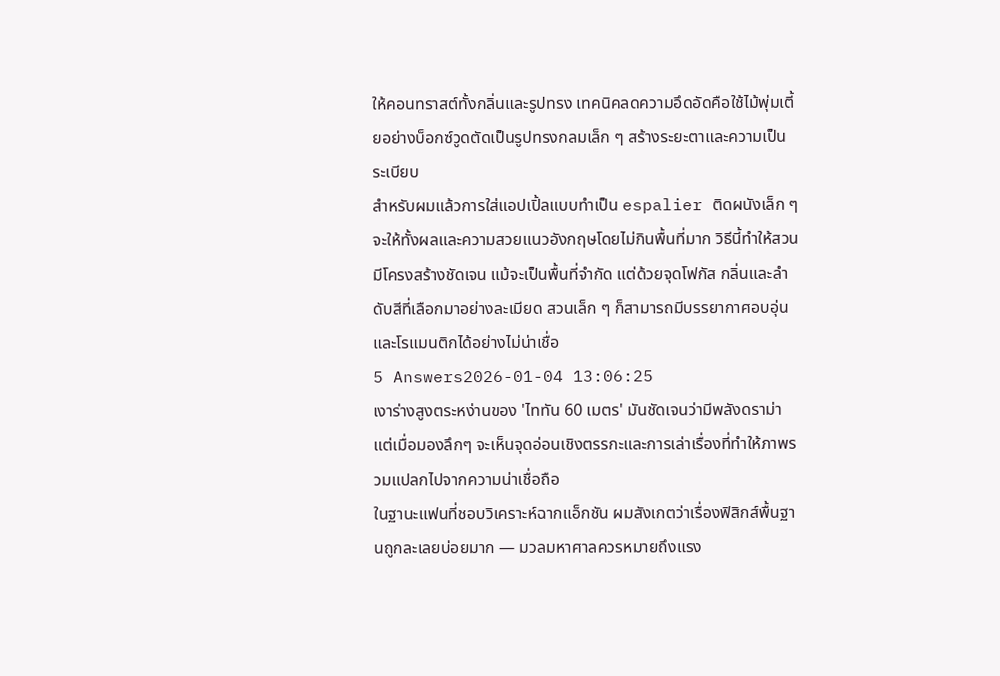ให้คอนทราสต์ทั้งกลิ่นและรูปทรง เทคนิคลดความอึดอัดคือใช้ไม้พุ่มเตี้ยอย่างบ็อกซ์วูดตัดเป็นรูปทรงกลมเล็ก ๆ สร้างระยะตาและความเป็นระเบียบ
สำหรับผมแล้วการใส่แอปเปิ้ลแบบทำเป็น espalier ติดผนังเล็ก ๆ จะให้ทั้งผลและความสวยแนวอังกฤษโดยไม่กินพื้นที่มาก วิธีนี้ทำให้สวนมีโครงสร้างชัดเจน แม้จะเป็นพื้นที่จำกัด แต่ด้วยจุดโฟกัส กลิ่นและลำดับสีที่เลือกมาอย่างละเมียด สวนเล็ก ๆ ก็สามารถมีบรรยากาศอบอุ่นและโรแมนติกได้อย่างไม่น่าเชื่อ
5 Answers2026-01-04 13:06:25
เงาร่างสูงตระหง่านของ 'ไททัน 60 เมตร' มันชัดเจนว่ามีพลังดราม่า แต่เมื่อมองลึกๆ จะเห็นจุดอ่อนเชิงตรรกะและการเล่าเรื่องที่ทำให้ภาพรวมแปลกไปจากความน่าเชื่อถือ
ในฐานะแฟนที่ชอบวิเคราะห์ฉากแอ็กชัน ผมสังเกตว่าเรื่องฟิสิกส์พื้นฐานถูกละเลยบ่อยมาก — มวลมหาศาลควรหมายถึงแรง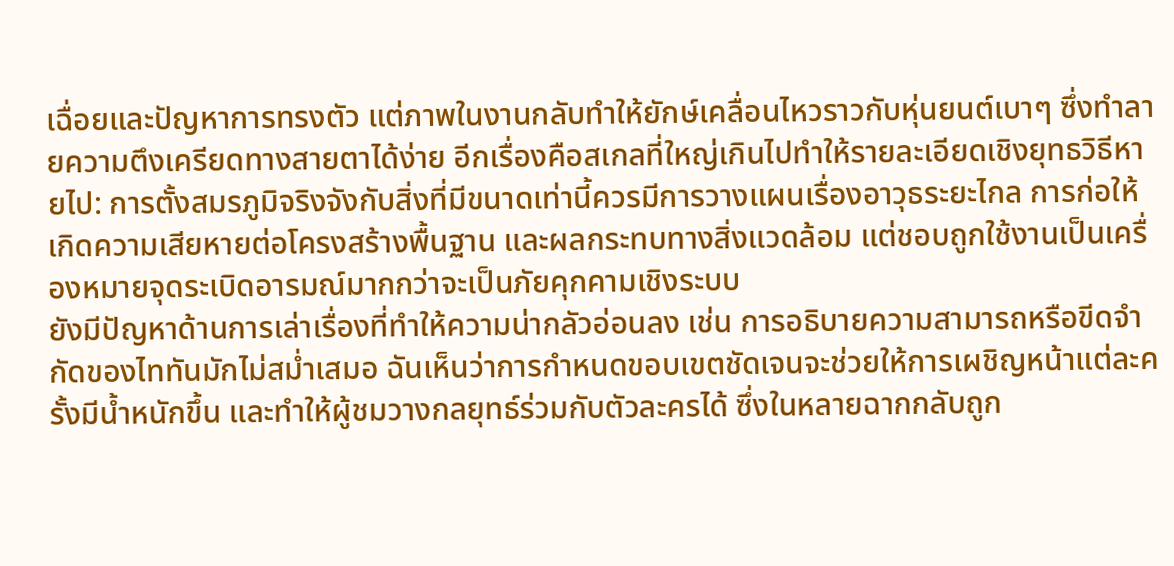เฉื่อยและปัญหาการทรงตัว แต่ภาพในงานกลับทำให้ยักษ์เคลื่อนไหวราวกับหุ่นยนต์เบาๆ ซึ่งทำลายความตึงเครียดทางสายตาได้ง่าย อีกเรื่องคือสเกลที่ใหญ่เกินไปทำให้รายละเอียดเชิงยุทธวิธีหายไป: การตั้งสมรภูมิจริงจังกับสิ่งที่มีขนาดเท่านี้ควรมีการวางแผนเรื่องอาวุธระยะไกล การก่อให้เกิดความเสียหายต่อโครงสร้างพื้นฐาน และผลกระทบทางสิ่งแวดล้อม แต่ชอบถูกใช้งานเป็นเครื่องหมายจุดระเบิดอารมณ์มากกว่าจะเป็นภัยคุกคามเชิงระบบ
ยังมีปัญหาด้านการเล่าเรื่องที่ทำให้ความน่ากลัวอ่อนลง เช่น การอธิบายความสามารถหรือขีดจำกัดของไททันมักไม่สม่ำเสมอ ฉันเห็นว่าการกำหนดขอบเขตชัดเจนจะช่วยให้การเผชิญหน้าแต่ละครั้งมีน้ำหนักขึ้น และทำให้ผู้ชมวางกลยุทธ์ร่วมกับตัวละครได้ ซึ่งในหลายฉากกลับถูก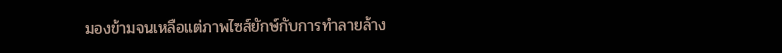มองข้ามจนเหลือแต่ภาพไซส์ยักษ์กับการทำลายล้าง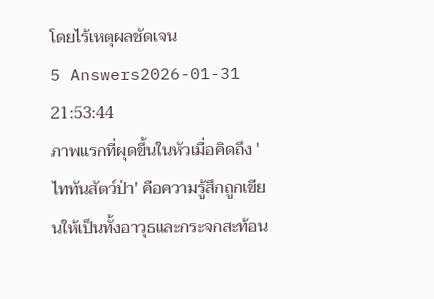โดยไร้เหตุผลชัดเจน
5 Answers2026-01-31 21:53:44
ภาพแรกที่ผุดขึ้นในหัวเมื่อคิดถึง 'ไททันสัตว์ป่า' คือความรู้สึกถูกเขียนให้เป็นทั้งอาวุธและกระจกสะท้อน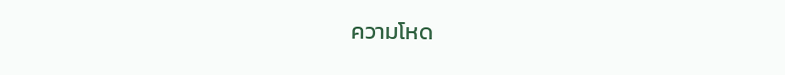ความโหด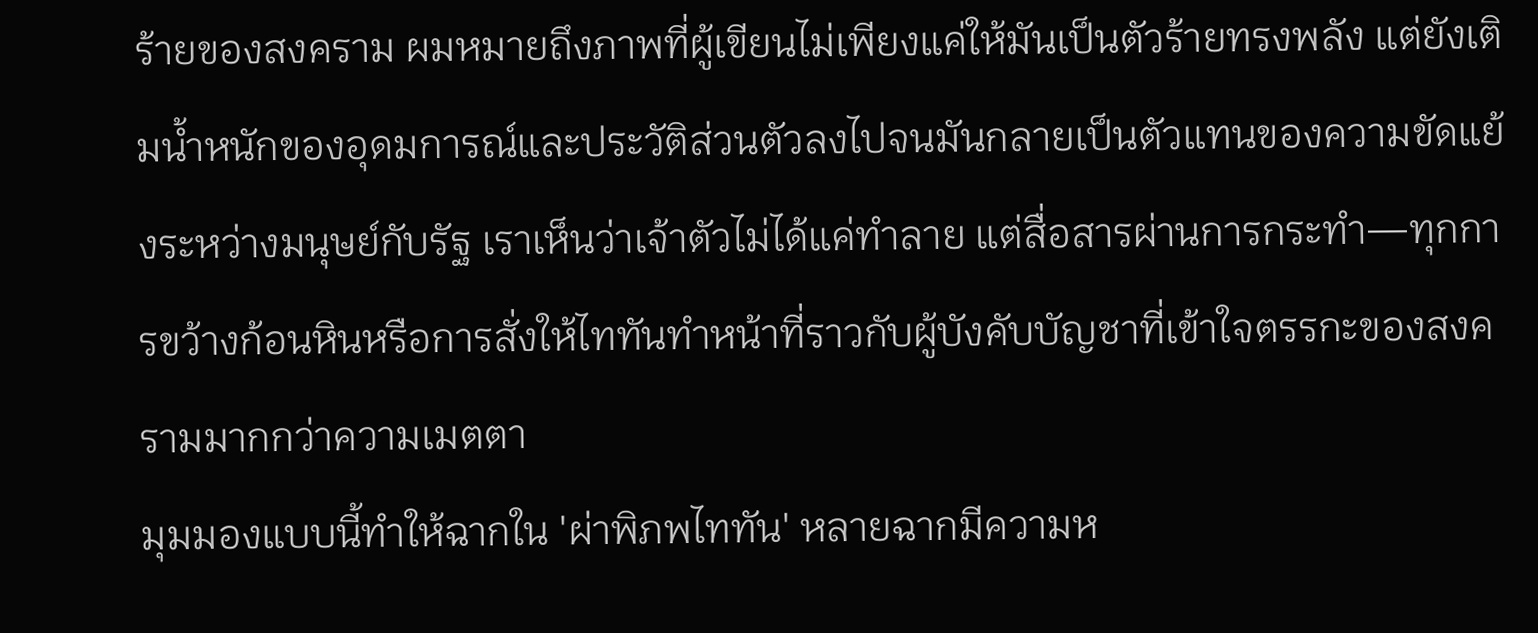ร้ายของสงคราม ผมหมายถึงภาพที่ผู้เขียนไม่เพียงแค่ให้มันเป็นตัวร้ายทรงพลัง แต่ยังเติมน้ำหนักของอุดมการณ์และประวัติส่วนตัวลงไปจนมันกลายเป็นตัวแทนของความขัดแย้งระหว่างมนุษย์กับรัฐ เราเห็นว่าเจ้าตัวไม่ได้แค่ทำลาย แต่สื่อสารผ่านการกระทำ—ทุกการขว้างก้อนหินหรือการสั่งให้ไททันทำหน้าที่ราวกับผู้บังคับบัญชาที่เข้าใจตรรกะของสงครามมากกว่าความเมตตา
มุมมองแบบนี้ทำให้ฉากใน 'ผ่าพิภพไททัน' หลายฉากมีความห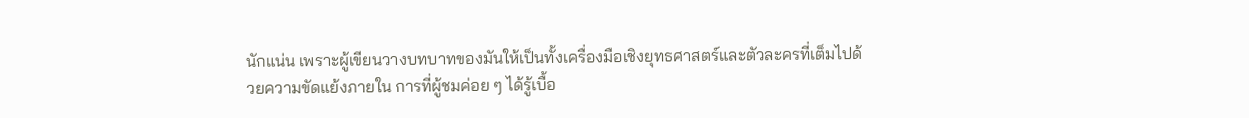นักแน่น เพราะผู้เขียนวางบทบาทของมันให้เป็นทั้งเครื่องมือเชิงยุทธศาสตร์และตัวละครที่เต็มไปด้วยความขัดแย้งภายใน การที่ผู้ชมค่อย ๆ ได้รู้เบื้อ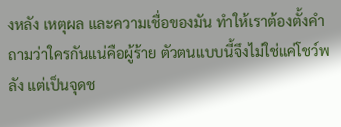งหลัง เหตุผล และความเชื่อของมัน ทำให้เราต้องตั้งคำถามว่าใครกันแน่คือผู้ร้าย ตัวตนแบบนี้จึงไม่ใช่แค่โชว์พลัง แต่เป็นจุดช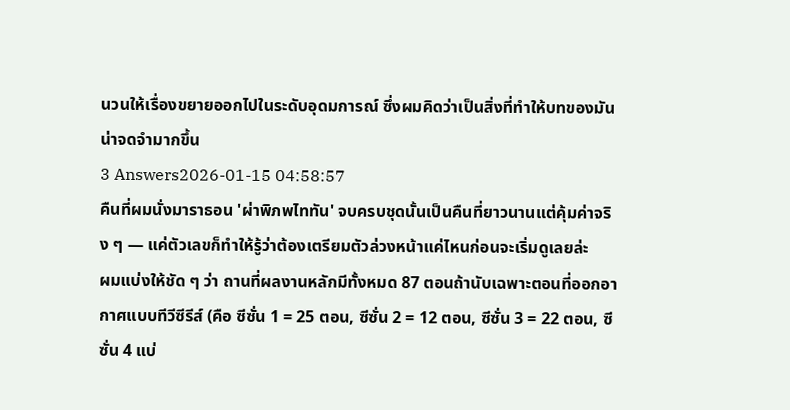นวนให้เรื่องขยายออกไปในระดับอุดมการณ์ ซึ่งผมคิดว่าเป็นสิ่งที่ทำให้บทของมันน่าจดจำมากขึ้น
3 Answers2026-01-15 04:58:57
คืนที่ผมนั่งมาราธอน 'ผ่าพิภพไททัน' จบครบชุดนั้นเป็นคืนที่ยาวนานแต่คุ้มค่าจริง ๆ — แค่ตัวเลขก็ทำให้รู้ว่าต้องเตรียมตัวล่วงหน้าแค่ไหนก่อนจะเริ่มดูเลยล่ะ
ผมแบ่งให้ชัด ๆ ว่า ถานที่ผลงานหลักมีทั้งหมด 87 ตอนถ้านับเฉพาะตอนที่ออกอากาศแบบทีวีซีรีส์ (คือ ซีซั่น 1 = 25 ตอน, ซีซั่น 2 = 12 ตอน, ซีซั่น 3 = 22 ตอน, ซีซั่น 4 แบ่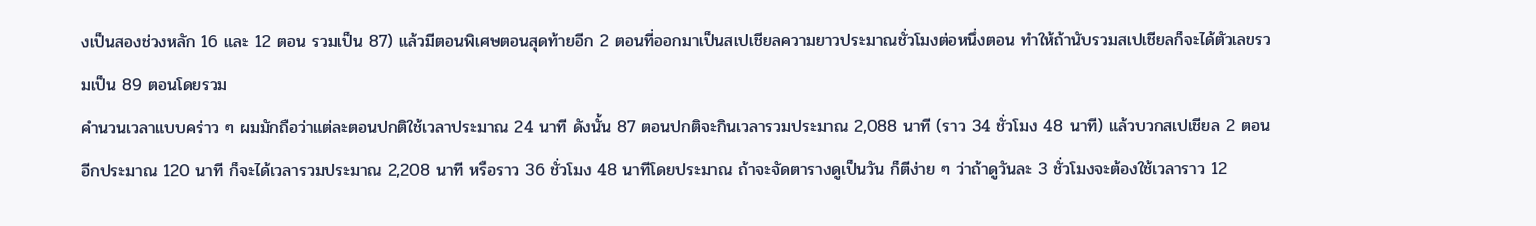งเป็นสองช่วงหลัก 16 และ 12 ตอน รวมเป็น 87) แล้วมีตอนพิเศษตอนสุดท้ายอีก 2 ตอนที่ออกมาเป็นสเปเชียลความยาวประมาณชั่วโมงต่อหนึ่งตอน ทำให้ถ้านับรวมสเปเชียลก็จะได้ตัวเลขรวมเป็น 89 ตอนโดยรวม
คำนวนเวลาแบบคร่าว ๆ ผมมักถือว่าแต่ละตอนปกติใช้เวลาประมาณ 24 นาที ดังนั้น 87 ตอนปกติจะกินเวลารวมประมาณ 2,088 นาที (ราว 34 ชั่วโมง 48 นาที) แล้วบวกสเปเชียล 2 ตอนอีกประมาณ 120 นาที ก็จะได้เวลารวมประมาณ 2,208 นาที หรือราว 36 ชั่วโมง 48 นาทีโดยประมาณ ถ้าจะจัดตารางดูเป็นวัน ก็ตีง่าย ๆ ว่าถ้าดูวันละ 3 ชั่วโมงจะต้องใช้เวลาราว 12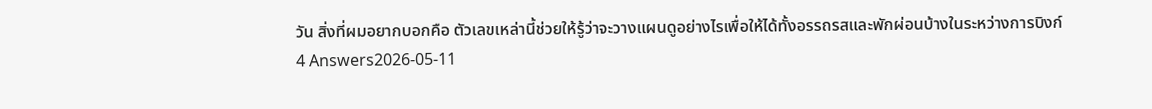วัน สิ่งที่ผมอยากบอกคือ ตัวเลขเหล่านี้ช่วยให้รู้ว่าจะวางแผนดูอย่างไรเพื่อให้ได้ทั้งอรรถรสและพักผ่อนบ้างในระหว่างการบิงก์
4 Answers2026-05-11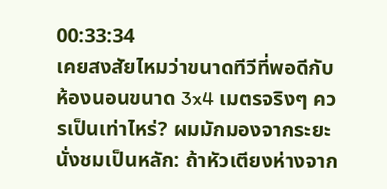00:33:34
เคยสงสัยไหมว่าขนาดทีวีที่พอดีกับห้องนอนขนาด 3x4 เมตรจริงๆ ควรเป็นเท่าไหร่? ผมมักมองจากระยะนั่งชมเป็นหลัก: ถ้าหัวเตียงห่างจาก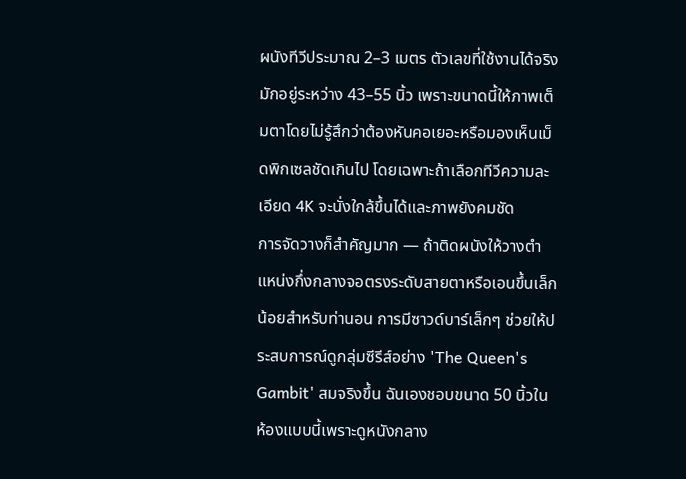ผนังทีวีประมาณ 2–3 เมตร ตัวเลขที่ใช้งานได้จริงมักอยู่ระหว่าง 43–55 นิ้ว เพราะขนาดนี้ให้ภาพเต็มตาโดยไม่รู้สึกว่าต้องหันคอเยอะหรือมองเห็นเม็ดพิกเซลชัดเกินไป โดยเฉพาะถ้าเลือกทีวีความละเอียด 4K จะนั่งใกล้ขึ้นได้และภาพยังคมชัด
การจัดวางก็สำคัญมาก — ถ้าติดผนังให้วางตำแหน่งกึ่งกลางจอตรงระดับสายตาหรือเอนขึ้นเล็กน้อยสำหรับท่านอน การมีซาวด์บาร์เล็กๆ ช่วยให้ประสบการณ์ดูกลุ่มซีรีส์อย่าง 'The Queen's Gambit' สมจริงขึ้น ฉันเองชอบขนาด 50 นิ้วในห้องแบบนี้เพราะดูหนังกลาง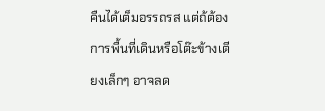คืนได้เต็มอรรถรส แต่ถ้ต้องการพื้นที่เดินหรือโต๊ะข้างเตียงเล็กๆ อาจลด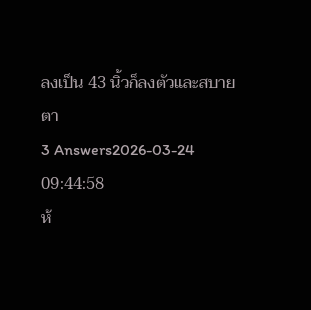ลงเป็น 43 นิ้วก็ลงตัวและสบายตา
3 Answers2026-03-24 09:44:58
ห้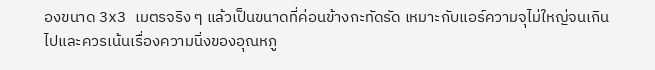องขนาด 3x3 เมตรจริง ๆ แล้วเป็นขนาดที่ค่อนข้างกะทัดรัด เหมาะกับแอร์ความจุไม่ใหญ่จนเกินไปและควรเน้นเรื่องความนิ่งของอุณหภู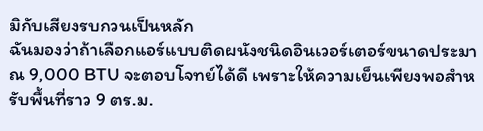มิกับเสียงรบกวนเป็นหลัก
ฉันมองว่าถ้าเลือกแอร์แบบติดผนังชนิดอินเวอร์เตอร์ขนาดประมาณ 9,000 BTU จะตอบโจทย์ได้ดี เพราะให้ความเย็นเพียงพอสำหรับพื้นที่ราว 9 ตร.ม.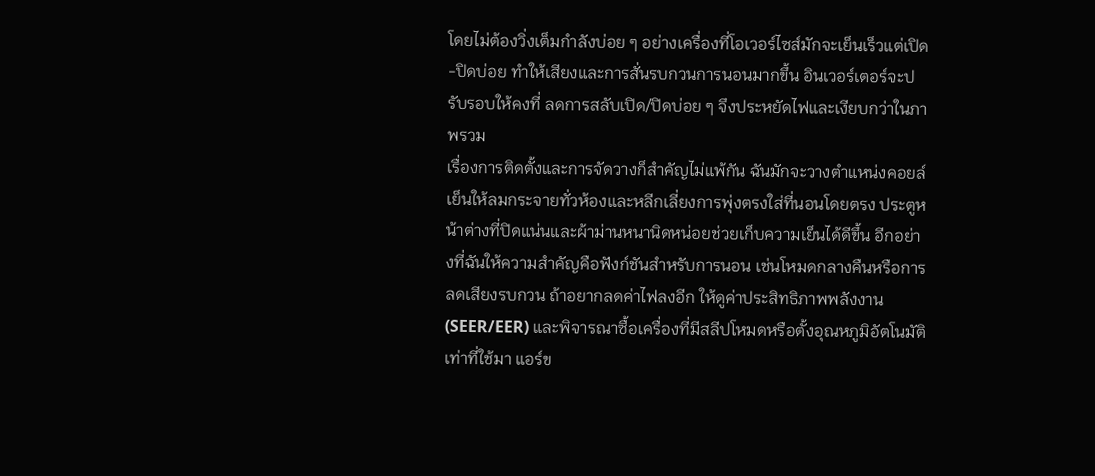โดยไม่ต้องวิ่งเต็มกำลังบ่อย ๆ อย่างเครื่องที่โอเวอร์ไซส์มักจะเย็นเร็วแต่เปิด-ปิดบ่อย ทำให้เสียงและการสั่นรบกวนการนอนมากขึ้น อินเวอร์เตอร์จะปรับรอบให้คงที่ ลดการสลับเปิด/ปิดบ่อย ๆ จึงประหยัดไฟและเงียบกว่าในภาพรวม
เรื่องการติดตั้งและการจัดวางก็สำคัญไม่แพ้กัน ฉันมักจะวางตำแหน่งคอยล์เย็นให้ลมกระจายทั่วห้องและหลีกเลี่ยงการพุ่งตรงใส่ที่นอนโดยตรง ประตูหน้าต่างที่ปิดแน่นและผ้าม่านหนานิดหน่อยช่วยเก็บความเย็นได้ดีขึ้น อีกอย่างที่ฉันให้ความสำคัญคือฟังก์ชันสำหรับการนอน เช่นโหมดกลางคืนหรือการลดเสียงรบกวน ถ้าอยากลดค่าไฟลงอีก ให้ดูค่าประสิทธิภาพพลังงาน (SEER/EER) และพิจารณาซื้อเครื่องที่มีสลีปโหมดหรือตั้งอุณหภูมิอัตโนมัติ เท่าที่ใช้มา แอร์ข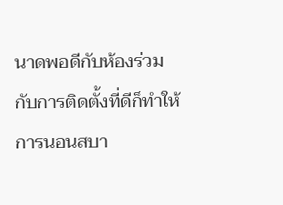นาดพอดีกับห้องร่วมกับการติดตั้งที่ดีก็ทำให้การนอนสบา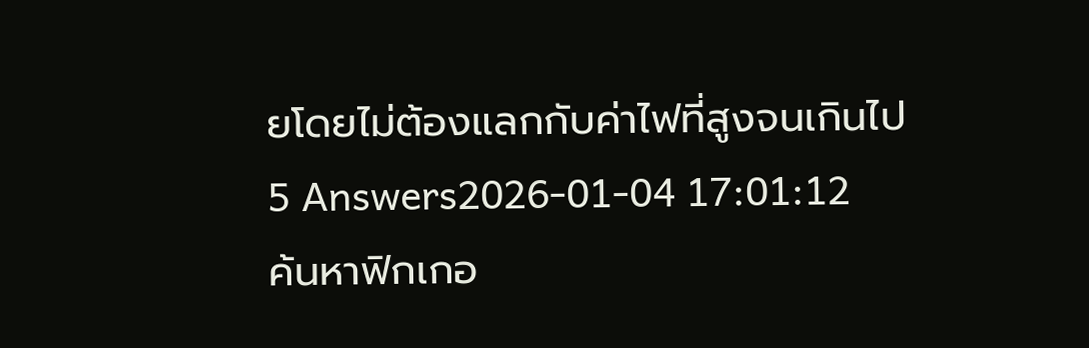ยโดยไม่ต้องแลกกับค่าไฟที่สูงจนเกินไป
5 Answers2026-01-04 17:01:12
ค้นหาฟิกเกอ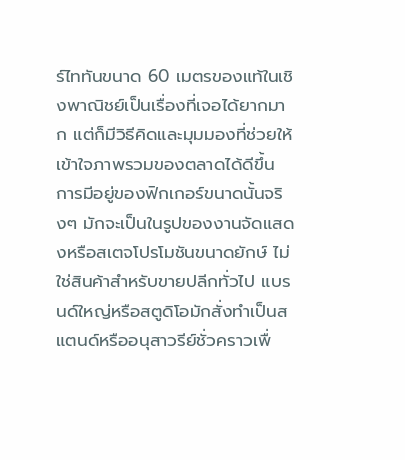ร์ไททันขนาด 60 เมตรของแท้ในเชิงพาณิชย์เป็นเรื่องที่เจอได้ยากมาก แต่ก็มีวิธีคิดและมุมมองที่ช่วยให้เข้าใจภาพรวมของตลาดได้ดีขึ้น
การมีอยู่ของฟิกเกอร์ขนาดนั้นจริงๆ มักจะเป็นในรูปของงานจัดแสดงหรือสเตจโปรโมชันขนาดยักษ์ ไม่ใช่สินค้าสำหรับขายปลีกทั่วไป แบรนด์ใหญ่หรือสตูดิโอมักสั่งทำเป็นสแตนด์หรืออนุสาวรีย์ชั่วคราวเพื่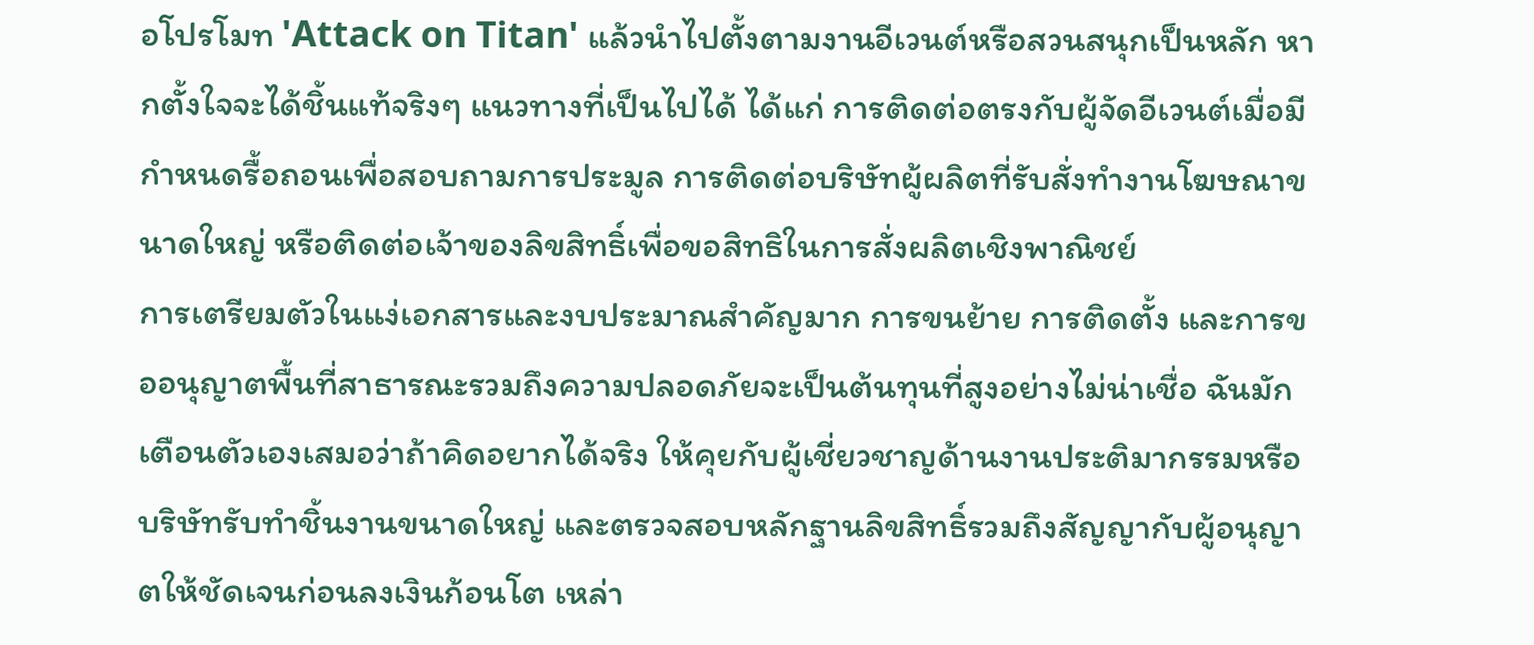อโปรโมท 'Attack on Titan' แล้วนำไปตั้งตามงานอีเวนต์หรือสวนสนุกเป็นหลัก หากตั้งใจจะได้ชิ้นแท้จริงๆ แนวทางที่เป็นไปได้ ได้แก่ การติดต่อตรงกับผู้จัดอีเวนต์เมื่อมีกำหนดรื้อถอนเพื่อสอบถามการประมูล การติดต่อบริษัทผู้ผลิตที่รับสั่งทำงานโฆษณาขนาดใหญ่ หรือติดต่อเจ้าของลิขสิทธิ์เพื่อขอสิทธิในการสั่งผลิตเชิงพาณิชย์
การเตรียมตัวในแง่เอกสารและงบประมาณสำคัญมาก การขนย้าย การติดตั้ง และการขออนุญาตพื้นที่สาธารณะรวมถึงความปลอดภัยจะเป็นต้นทุนที่สูงอย่างไม่น่าเชื่อ ฉันมักเตือนตัวเองเสมอว่าถ้าคิดอยากได้จริง ให้คุยกับผู้เชี่ยวชาญด้านงานประติมากรรมหรือบริษัทรับทำชิ้นงานขนาดใหญ่ และตรวจสอบหลักฐานลิขสิทธิ์รวมถึงสัญญากับผู้อนุญาตให้ชัดเจนก่อนลงเงินก้อนโต เหล่า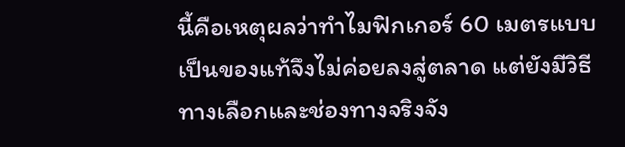นี้คือเหตุผลว่าทำไมฟิกเกอร์ 60 เมตรแบบเป็นของแท้จึงไม่ค่อยลงสู่ตลาด แต่ยังมีวิธีทางเลือกและช่องทางจริงจัง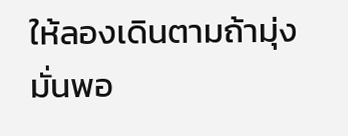ให้ลองเดินตามถ้ามุ่งมั่นพอ